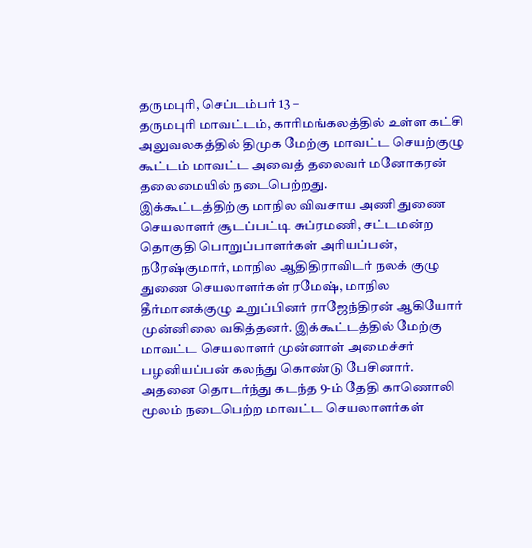தருமபுரி, செப்டம்பர் 13 –
தருமபுரி மாவட்டம், காரிமங்கலத்தில் உள்ள கட்சி அலுவலகத்தில் திமுக மேற்கு மாவட்ட செயற்குழு கூட்டம் மாவட்ட அவைத் தலைவர் மனோகரன் தலைமையில் நடைபெற்றது.
இக்கூட்டத்திற்கு மாநில விவசாய அணி துணை செயலாளர் சூடப்பட்டி சுப்ரமணி, சட்டமன்ற தொகுதி பொறுப்பாளர்கள் அரியப்பன், நரேஷ்குமார், மாநில ஆதிதிராவிடர் நலக் குழு துணை செயலாளர்கள் ரமேஷ், மாநில தீர்மானக்குழு உறுப்பினர் ராஜேந்திரன் ஆகியோர் முன்னிலை வகித்தனர். இக்கூட்டத்தில் மேற்கு மாவட்ட செயலாளர் முன்னாள் அமைச்சர் பழனியப்பன் கலந்து கொண்டு பேசினார்.
அதனை தொடர்ந்து கடந்த 9-ம் தேதி காணொலி மூலம் நடைபெற்ற மாவட்ட செயலாளர்கள்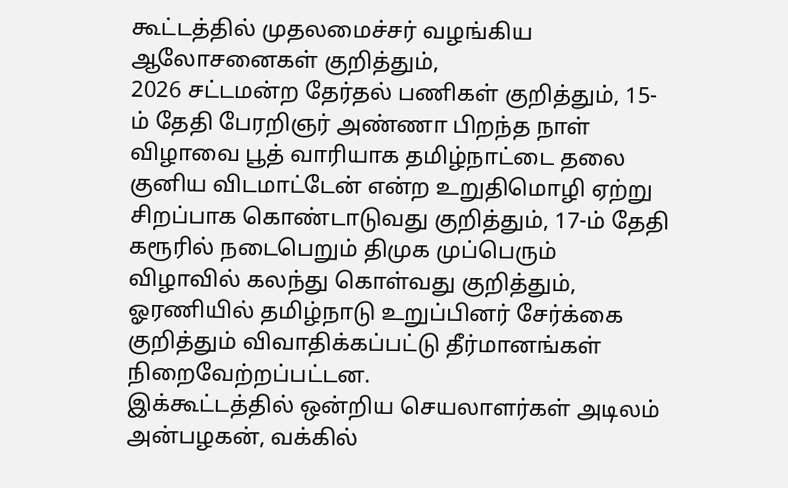கூட்டத்தில் முதலமைச்சர் வழங்கிய ஆலோசனைகள் குறித்தும்,
2026 சட்டமன்ற தேர்தல் பணிகள் குறித்தும், 15-ம் தேதி பேரறிஞர் அண்ணா பிறந்த நாள் விழாவை பூத் வாரியாக தமிழ்நாட்டை தலை குனிய விடமாட்டேன் என்ற உறுதிமொழி ஏற்று சிறப்பாக கொண்டாடுவது குறித்தும், 17-ம் தேதி கரூரில் நடைபெறும் திமுக முப்பெரும் விழாவில் கலந்து கொள்வது குறித்தும், ஓரணியில் தமிழ்நாடு உறுப்பினர் சேர்க்கை குறித்தும் விவாதிக்கப்பட்டு தீர்மானங்கள் நிறைவேற்றப்பட்டன.
இக்கூட்டத்தில் ஒன்றிய செயலாளர்கள் அடிலம் அன்பழகன், வக்கில்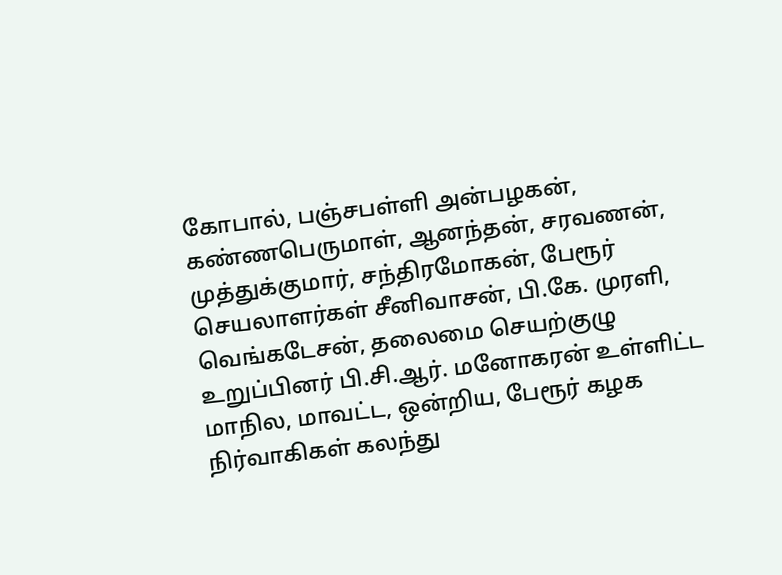கோபால், பஞ்சபள்ளி அன்பழகன், கண்ணபெருமாள், ஆனந்தன், சரவணன், முத்துக்குமார், சந்திரமோகன், பேரூர் செயலாளர்கள் சீனிவாசன், பி.கே. முரளி, வெங்கடேசன், தலைமை செயற்குழு உறுப்பினர் பி.சி.ஆர். மனோகரன் உள்ளிட்ட மாநில, மாவட்ட, ஒன்றிய, பேரூர் கழக நிர்வாகிகள் கலந்து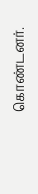கொண்டனர்.